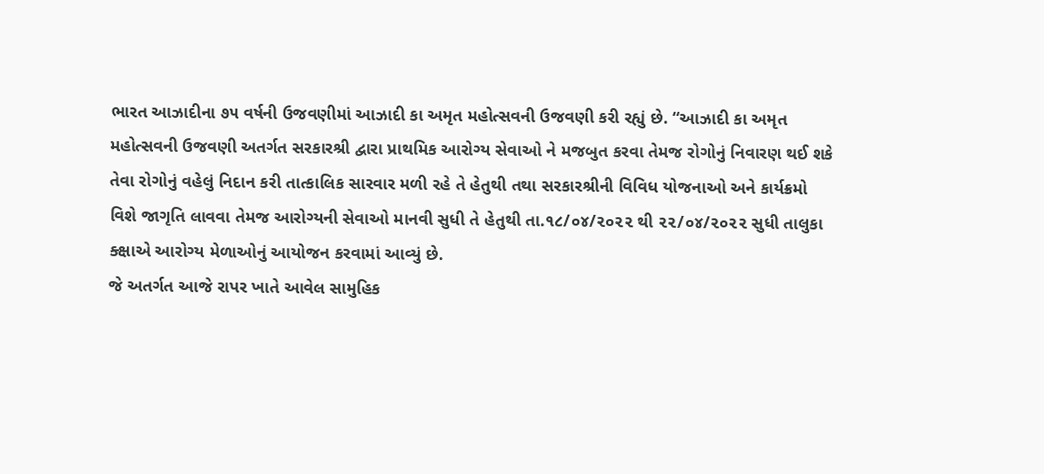ભારત આઝાદીના ૭૫ વર્ષની ઉજવણીમાં આઝાદી કા અમૃત મહોત્સવની ઉજવણી કરી રહ્યું છે. “આઝાદી કા અમૃત મહોત્સવની ઉજવણી અતર્ગત સરકારશ્રી દ્વારા પ્રાથમિક આરોગ્ય સેવાઓ ને મજબુત કરવા તેમજ રોગોનું નિવારણ થઈ શકે તેવા રોગોનું વહેલું નિદાન કરી તાત્કાલિક સારવાર મળી રહે તે હેતુથી તથા સરકારશ્રીની વિવિધ યોજનાઓ અને કાર્યક્રમો વિશે જાગૃતિ લાવવા તેમજ આરોગ્યની સેવાઓ માનવી સુધી તે હેતુથી તા.૧૮/૦૪/૨૦૨૨ થી ૨૨/૦૪/૨૦૨૨ સુધી તાલુકા ક્ક્ષાએ આરોગ્ય મેળાઓનું આયોજન કરવામાં આવ્યું છે.
જે અતર્ગત આજે રાપર ખાતે આવેલ સામુહિક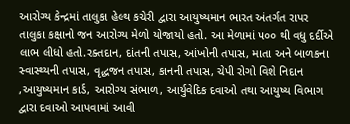આરોગ્ય કેન્દ્રમાં તાલુકા હેલ્થ કચેરી દ્વારા આયુષ્યમાન ભારત અંતર્ગત રાપર તાલુકા કક્ષાનો જન આરોગ્ય મેળો યોજાયો હતો. આ મેળામાં ૫૦૦ થી વધુ દર્દીએ લાભ લીધો હતો.રક્તદાન, દાંતની તપાસ, આંખોની તપાસ, માતા અને બાળકના સ્વાસ્થ્યની તપાસ, વૃદ્ધજન તપાસ, કાનની તપાસ, ચેપી રોગો વિશે નિદાન ,આયુષ્યમાન કાર્ડ, આરોગ્ય સંભાળ, આર્યુવેદિક દવાઓ તથા આયુષ્ય વિભાગ દ્વારા દવાઓ આપવામાં આવી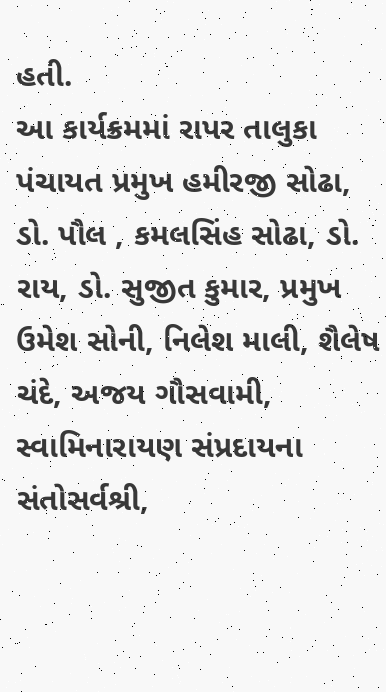હતી.
આ કાર્યક્રમમાં રાપર તાલુકા પંચાયત પ્રમુખ હમીરજી સોઢા, ડો. પૌલ , કમલસિંહ સોઢા, ડો. રાય, ડો. સુજીત કુમાર, પ્રમુખ ઉમેશ સોની, નિલેશ માલી, શૈલેષ ચંદે, અજય ગૌસવામી, સ્વામિનારાયણ સંપ્રદાયના સંતોસર્વશ્રી,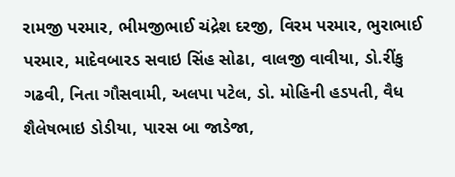રામજી પરમાર, ભીમજીભાઈ ચંદ્રેશ દરજી, વિરમ પરમાર, ભુરાભાઈ પરમાર, માદેવબારડ સવાઇ સિંહ સોઢા, વાલજી વાવીયા, ડો.રીંકુ ગઢવી, નિતા ગૌસવામી, અલપા પટેલ, ડો. મોહિની હડપતી, વૈધ શૈલેષભાઇ ડોડીયા, પારસ બા જાડેજા,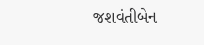જશવંતીબેન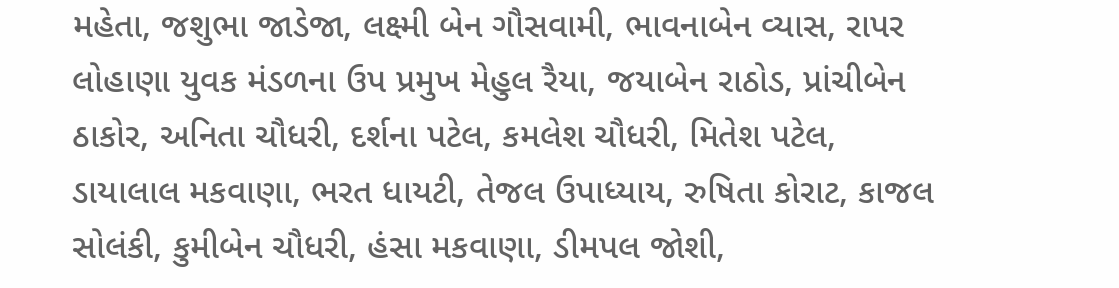મહેતા, જશુભા જાડેજા, લક્ષ્મી બેન ગૌસવામી, ભાવનાબેન વ્યાસ, રાપર લોહાણા યુવક મંડળના ઉપ પ્રમુખ મેહુલ રૈયા, જયાબેન રાઠોડ, પ્રાંચીબેન ઠાકોર, અનિતા ચૌધરી, દર્શના પટેલ, કમલેશ ચૌધરી, મિતેશ પટેલ, ડાયાલાલ મકવાણા, ભરત ધાયટી, તેજલ ઉપાધ્યાય, રુષિતા કોરાટ, કાજલ સોલંકી, કુમીબેન ચૌધરી, હંસા મકવાણા, ડીમપલ જોશી,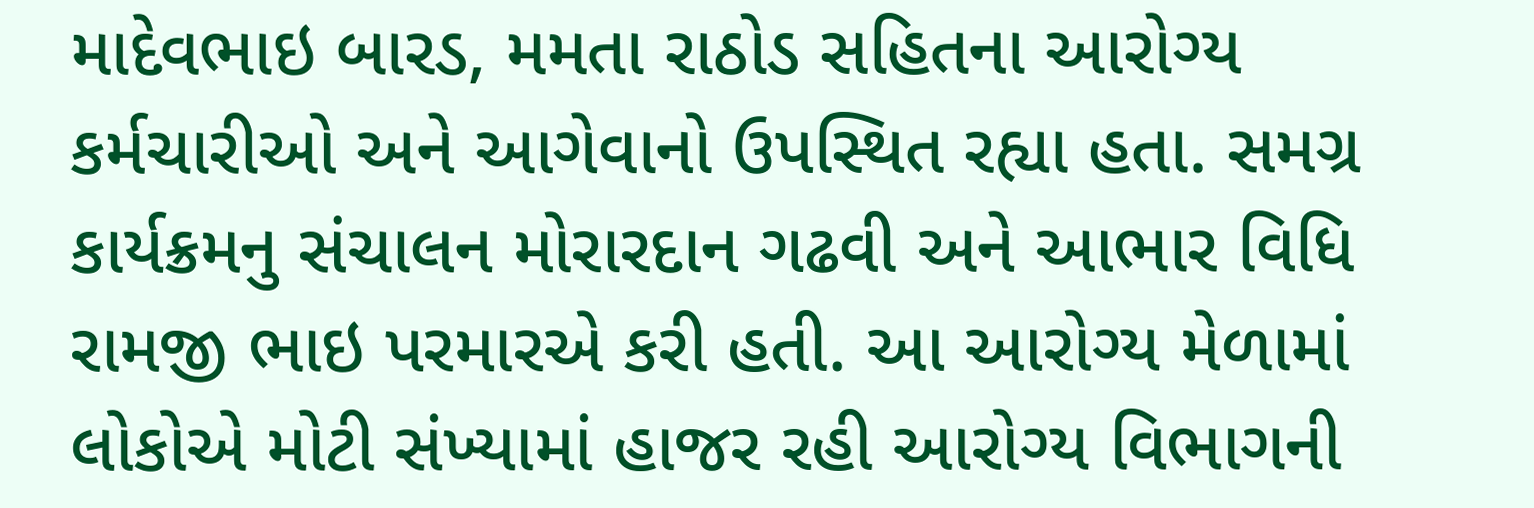માદેવભાઇ બારડ, મમતા રાઠોડ સહિતના આરોગ્ય કર્મચારીઓ અને આગેવાનો ઉપસ્થિત રહ્યા હતા. સમગ્ર કાર્યક્રમનુ સંચાલન મોરારદાન ગઢવી અને આભાર વિધિ રામજી ભાઇ પરમારએ કરી હતી. આ આરોગ્ય મેળામાં લોકોએ મોટી સંખ્યામાં હાજર રહી આરોગ્ય વિભાગની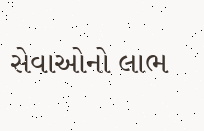સેવાઓનો લાભ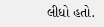લીધો હતો.